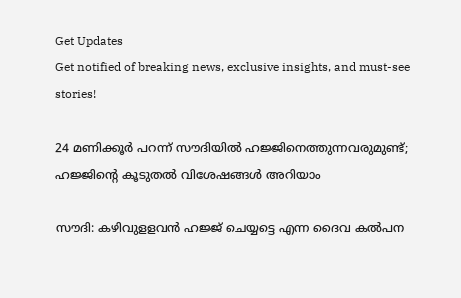Get Updates
Get notified of breaking news, exclusive insights, and must-see stories!

24 മണിക്കൂര്‍ പറന്ന് സൗദിയില്‍ ഹജ്ജിനെത്തുന്നവരുമുണ്ട്; ഹജ്ജിന്റെ കൂടുതല്‍ വിശേഷങ്ങള്‍ അറിയാം

സൗദി: കഴിവുളളവന്‍ ഹജ്ജ് ചെയ്യട്ടെ എന്ന ദൈവ കല്‍പന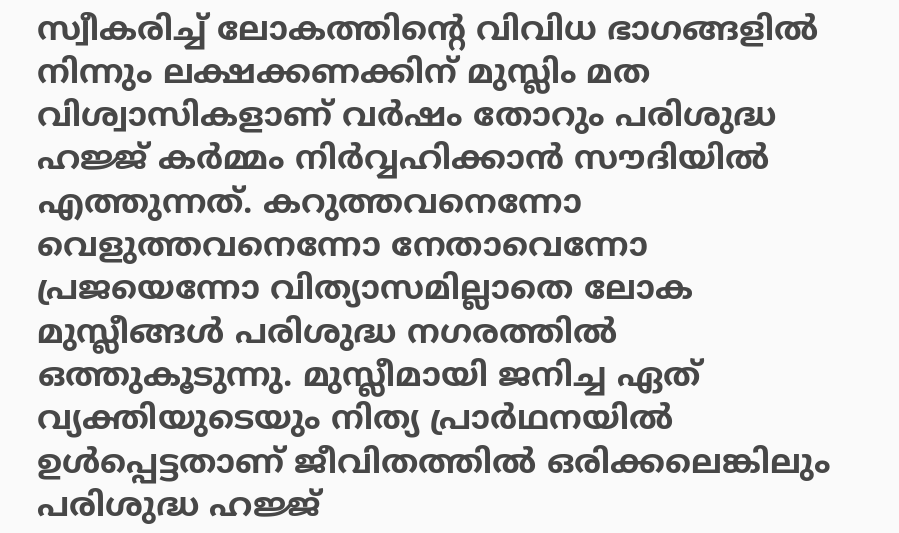സ്വീകരിച്ച് ലോകത്തിന്റെ വിവിധ ഭാഗങ്ങളില്‍ നിന്നും ലക്ഷക്കണക്കിന് മുസ്ലിം മത വിശ്വാസികളാണ് വര്‍ഷം തോറും പരിശുദ്ധ ഹജ്ജ് കര്‍മ്മം നിര്‍വ്വഹിക്കാന്‍ സൗദിയില്‍ എത്തുന്നത്. കറുത്തവനെന്നോ വെളുത്തവനെന്നോ നേതാവെന്നോ പ്രജയെന്നോ വിത്യാസമില്ലാതെ ലോക മുസ്ലീങ്ങള്‍ പരിശുദ്ധ നഗരത്തില്‍ ഒത്തുകൂടുന്നു. മുസ്ലീമായി ജനിച്ച ഏത് വ്യക്തിയുടെയും നിത്യ പ്രാര്‍ഥനയില്‍ ഉള്‍പ്പെട്ടതാണ് ജീവിതത്തില്‍ ഒരിക്കലെങ്കിലും പരിശുദ്ധ ഹജ്ജ്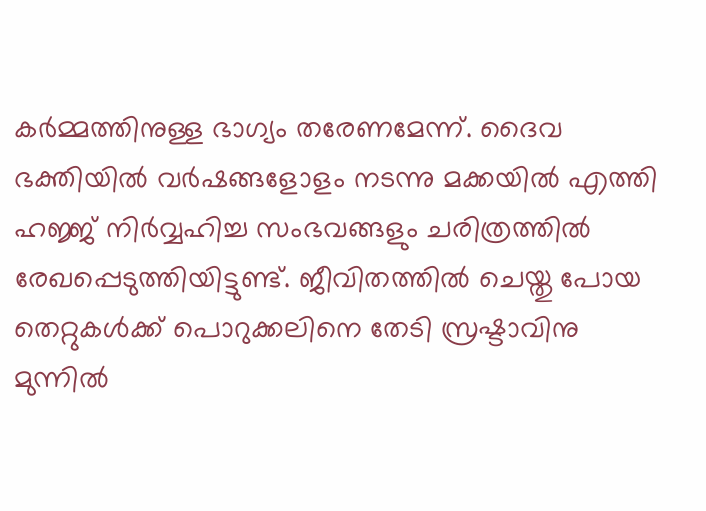കര്‍മ്മത്തിനുള്ള ഭാഗ്യം തരേണമേന്ന്. ദൈവ ഭക്തിയില്‍ വര്‍ഷങ്ങളോളം നടന്നു മക്കയില്‍ എത്തി ഹജ്ജ് നിര്‍വ്വഹിച്ച സംഭവങ്ങളും ചരിത്രത്തില്‍ രേഖപ്പെടുത്തിയിട്ടുണ്ട്. ജീവിതത്തില്‍ ചെയ്തു പോയ തെറ്റുകള്‍ക്ക് പൊറുക്കലിനെ തേടി സ്രഷ്ടാവിനു മുന്നില്‍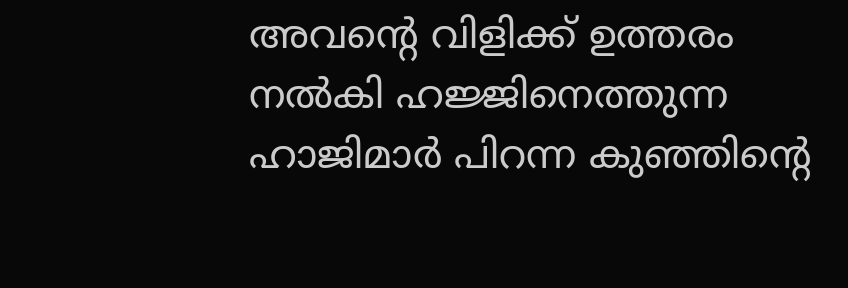അവന്റെ വിളിക്ക് ഉത്തരം നല്‍കി ഹജ്ജിനെത്തുന്ന ഹാജിമാര്‍ പിറന്ന കുഞ്ഞിന്റെ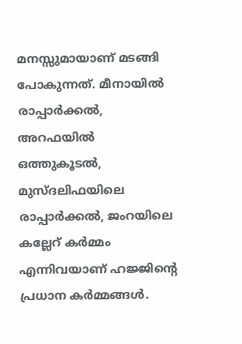മനസ്സുമായാണ് മടങ്ങി പോകുന്നത്. മീനായില്‍ രാപ്പാര്‍ക്കല്‍, അറഫയില്‍ ഒത്തുകൂടല്‍, മുസ്ദലിഫയിലെ രാപ്പാര്‍ക്കല്‍, ജംറയിലെ കല്ലേറ് കര്‍മ്മം എന്നിവയാണ് ഹജ്ജിന്റെ പ്രധാന കര്‍മ്മങ്ങള്‍.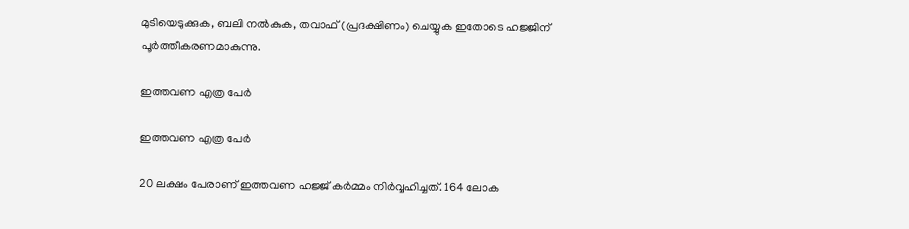മുടിയെടുക്കുക, ബലി നല്‍കുക, തവാഫ് (പ്രദക്ഷിണം) ചെയ്യുക ഇതോടെ ഹജ്ജിന് പൂര്‍ത്തീകരണമാകുന്നു.

ഇത്തവണ എത്ര പേര്‍

ഇത്തവണ എത്ര പേര്‍

20 ലക്ഷം പേരാണ് ഇത്തവണ ഹജ്ജ് കര്‍മ്മം നിര്‍വ്വഹിച്ചത്. 164 ലോക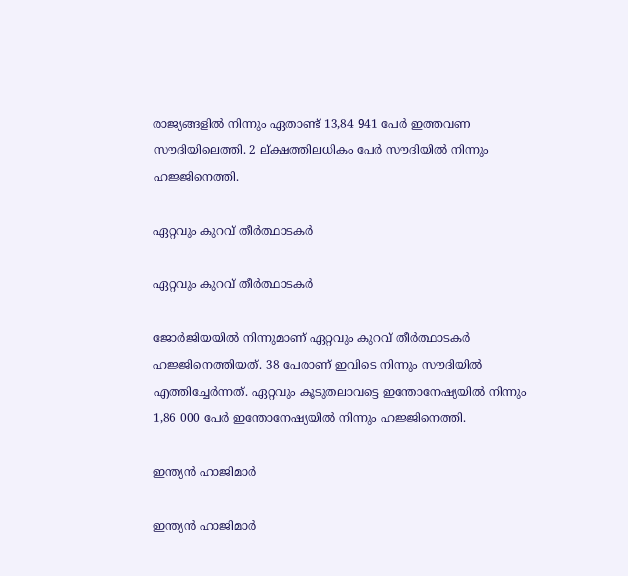രാജ്യങ്ങളില്‍ നിന്നും ഏതാണ്ട് 13,84 941 പേര്‍ ഇത്തവണ സൗദിയിലെത്തി. 2 ല്ക്ഷത്തിലധികം പേര്‍ സൗദിയില്‍ നിന്നും ഹജ്ജിനെത്തി.

ഏറ്റവും കുറവ് തീര്‍ത്ഥാടകര്‍

ഏറ്റവും കുറവ് തീര്‍ത്ഥാടകര്‍

ജോര്‍ജിയയില്‍ നിന്നുമാണ് ഏറ്റവും കുറവ് തീര്‍ത്ഥാടകര്‍ ഹജ്ജിനെത്തിയത്. 38 പേരാണ് ഇവിടെ നിന്നും സൗദിയില്‍ എത്തിച്ചേര്‍ന്നത്. ഏറ്റവും കൂടുതലാവട്ടെ ഇന്തോനേഷ്യയില്‍ നിന്നും 1,86 000 പേര്‍ ഇന്തോനേഷ്യയില്‍ നിന്നും ഹജ്ജിനെത്തി.

ഇന്ത്യന്‍ ഹാജിമാര്‍

ഇന്ത്യന്‍ ഹാജിമാര്‍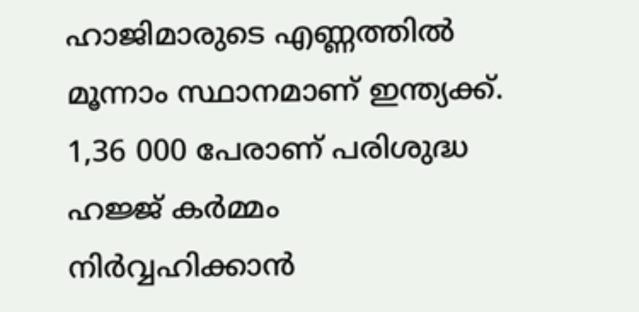ഹാജിമാരുടെ എണ്ണത്തില്‍ മൂന്നാം സ്ഥാനമാണ് ഇന്ത്യക്ക്. 1,36 000 പേരാണ് പരിശുദ്ധ ഹജ്ജ് കര്‍മ്മം നിര്‍വ്വഹിക്കാന്‍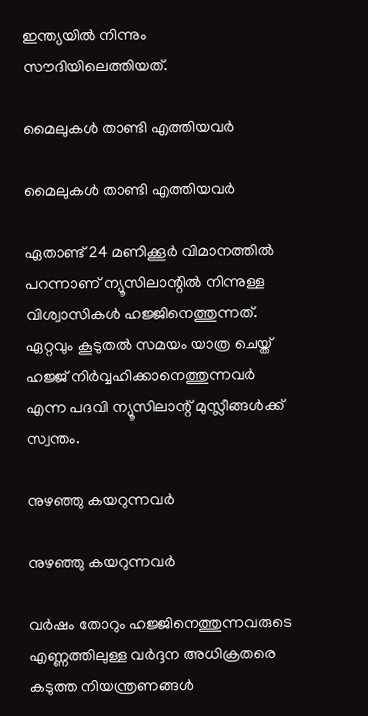ഇന്ത്യയില്‍ നിന്നും സൗദിയിലെത്തിയത്.

മൈലുകള്‍ താണ്ടി എത്തിയവര്‍

മൈലുകള്‍ താണ്ടി എത്തിയവര്‍

ഏതാണ്ട് 24 മണിക്കൂര്‍ വിമാനത്തില്‍ പറന്നാണ് ന്യൂസിലാന്റില്‍ നിന്നുള്ള വിശ്വാസികള്‍ ഹജ്ജിനെത്തുന്നത്. ഏറ്റവും കൂടുതല്‍ സമയം യാത്ര ചെയ്ത് ഹജ്ജ് നിര്‍വ്വഹിക്കാനെത്തുന്നവര്‍ എന്ന പദവി ന്യൂസിലാന്റ് മുസ്ലീങ്ങള്‍ക്ക് സ്വന്തം.

നുഴഞ്ഞു കയറുന്നവര്‍

നുഴഞ്ഞു കയറുന്നവര്‍

വര്‍ഷം തോറും ഹജ്ജിനെത്തുന്നവരുടെ എണ്ണത്തിലുള്ള വര്‍ദ്ദന അധിക്രതരെ കടുത്ത നിയന്ത്രണങ്ങള്‍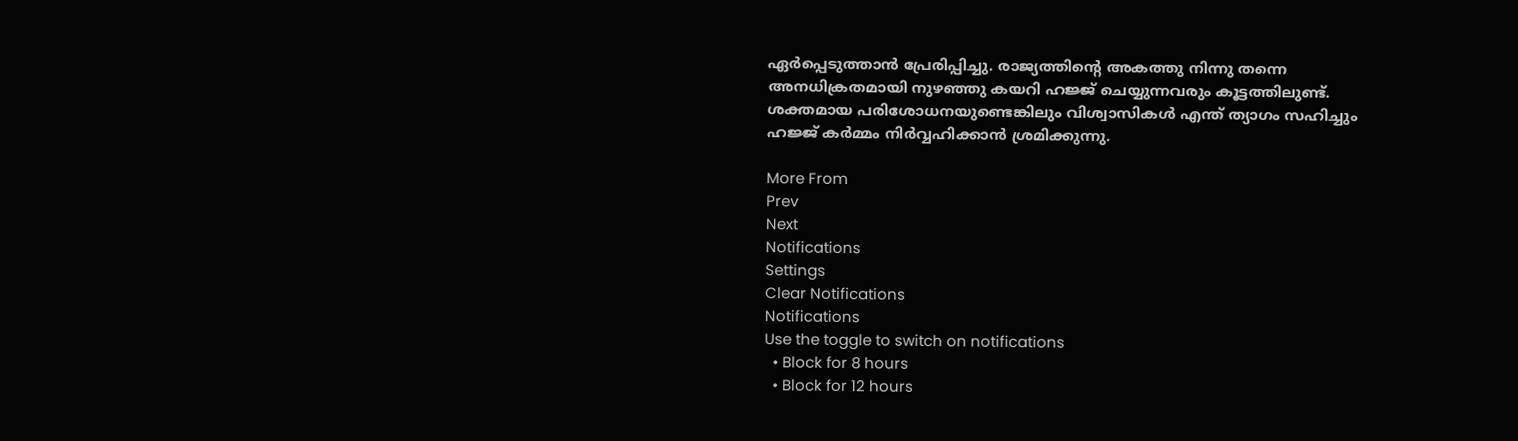ഏര്‍പ്പെടുത്താന്‍ പ്രേരിപ്പിച്ചു. രാജ്യത്തിന്റെ അകത്തു നിന്നു തന്നെ അനധിക്രതമായി നുഴഞ്ഞു കയറി ഹജ്ജ് ചെയ്യുന്നവരും കൂട്ടത്തിലുണ്ട്. ശക്തമായ പരിശോധനയുണ്ടെങ്കിലും വിശ്വാസികള്‍ എന്ത് ത്യാഗം സഹിച്ചും ഹജ്ജ് കര്‍മ്മം നിര്‍വ്വഹിക്കാന്‍ ശ്രമിക്കുന്നു.

More From
Prev
Next
Notifications
Settings
Clear Notifications
Notifications
Use the toggle to switch on notifications
  • Block for 8 hours
  • Block for 12 hours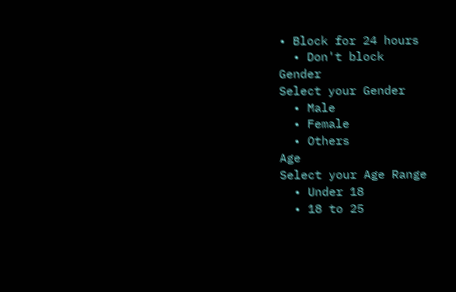• Block for 24 hours
  • Don't block
Gender
Select your Gender
  • Male
  • Female
  • Others
Age
Select your Age Range
  • Under 18
  • 18 to 25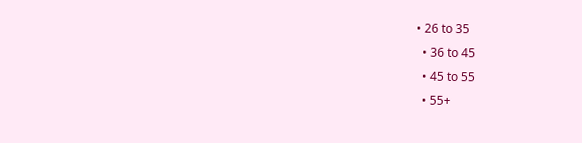• 26 to 35
  • 36 to 45
  • 45 to 55
  • 55+